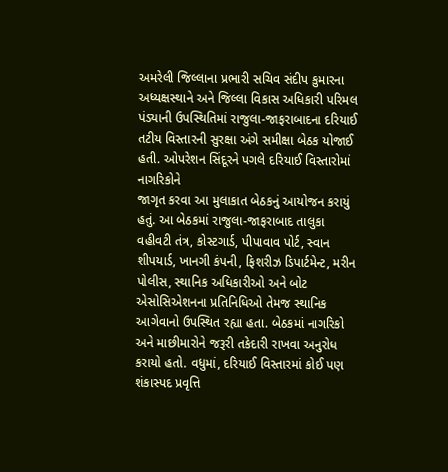અમરેલી જિલ્લાના પ્રભારી સચિવ સંદીપ કુમારના અધ્યક્ષસ્થાને અને જિલ્લા વિકાસ અધિકારી પરિમલ પંડ્યાની ઉપસ્થિતિમાં રાજુલા-જાફરાબાદના દરિયાઈ તટીય વિસ્તારની સુરક્ષા અંગે સમીક્ષા બેઠક યોજાઈ હતી. ઓપરેશન સિંદૂરને પગલે દરિયાઈ વિસ્તારોમાં નાગરિકોને
જાગૃત કરવા આ મુલાકાત બેઠકનું આયોજન કરાયું હતું. આ બેઠકમાં રાજુલા-જાફરાબાદ તાલુકા વહીવટી તંત્ર, કોસ્ટગાર્ડ, પીપાવાવ પોર્ટ, સ્વાન શીપયાર્ડ, ખાનગી કંપની, ફિશરીઝ ડિપાર્ટમેન્ટ, મરીન પોલીસ, સ્થાનિક અધિકારીઓ અને બોટ એસોસિએશનના પ્રતિનિધિઓ તેમજ સ્થાનિક આગેવાનો ઉપસ્થિત રહ્યા હતા. બેઠકમાં નાગરિકો અને માછીમારોને જરૂરી તકેદારી રાખવા અનુરોધ કરાયો હતો. વધુમાં, દરિયાઈ વિસ્તારમાં કોઈ પણ શંકાસ્પદ પ્રવૃત્તિ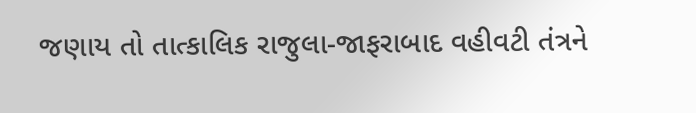જણાય તો તાત્કાલિક રાજુલા-જાફરાબાદ વહીવટી તંત્રને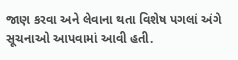જાણ કરવા અને લેવાના થતા વિશેષ પગલાં અંગે સૂચનાઓ આપવામાં આવી હતી.